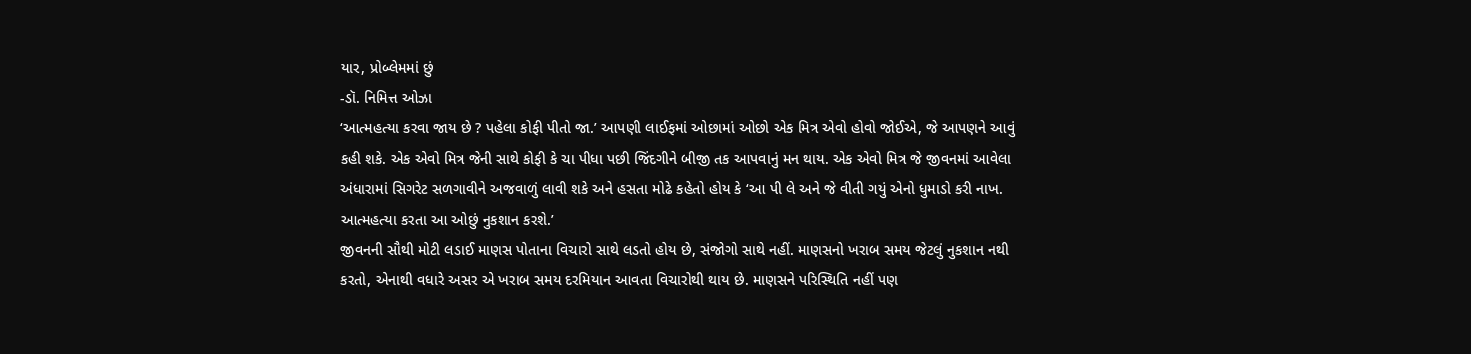યાર, પ્રોબ્લેમમાં છું
-ડૉ. નિમિત્ત ઓઝા
‘આત્મહત્યા કરવા જાય છે ? પહેલા કોફી પીતો જા.’ આપણી લાઈફમાં ઓછામાં ઓછો એક મિત્ર એવો હોવો જોઈએ, જે આપણને આવું કહી શકે. એક એવો મિત્ર જેની સાથે કોફી કે ચા પીધા પછી જિંદગીને બીજી તક આપવાનું મન થાય. એક એવો મિત્ર જે જીવનમાં આવેલા અંધારામાં સિગરેટ સળગાવીને અજવાળું લાવી શકે અને હસતા મોઢે કહેતો હોય કે ‘આ પી લે અને જે વીતી ગયું એનો ધુમાડો કરી નાખ. આત્મહત્યા કરતા આ ઓછું નુકશાન કરશે.’
જીવનની સૌથી મોટી લડાઈ માણસ પોતાના વિચારો સાથે લડતો હોય છે, સંજોગો સાથે નહીં. માણસનો ખરાબ સમય જેટલું નુકશાન નથી કરતો, એનાથી વધારે અસર એ ખરાબ સમય દરમિયાન આવતા વિચારોથી થાય છે. માણસને પરિસ્થિતિ નહીં પણ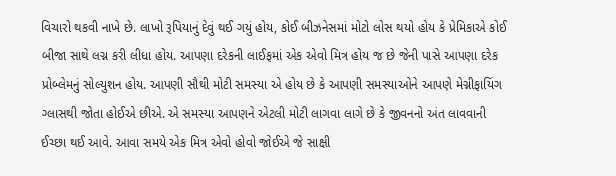વિચારો થકવી નાખે છે. લાખો રૂપિયાનું દેવું થઈ ગયું હોય, કોઈ બીઝનેસમાં મોટો લોસ થયો હોય કે પ્રેમિકાએ કોઈ બીજા સાથે લગ્ન કરી લીધા હોય. આપણા દરેકની લાઈફમાં એક એવો મિત્ર હોય જ છે જેની પાસે આપણા દરેક પ્રોબ્લેમનું સોલ્યુશન હોય. આપણી સૌથી મોટી સમસ્યા એ હોય છે કે આપણી સમસ્યાઓને આપણે મેગ્નીફાયિંગ ગ્લાસથી જોતા હોઈએ છીએ. એ સમસ્યા આપણને એટલી મોટી લાગવા લાગે છે કે જીવનનો અંત લાવવાની ઈચ્છા થઈ આવે. આવા સમયે એક મિત્ર એવો હોવો જોઈએ જે સાક્ષી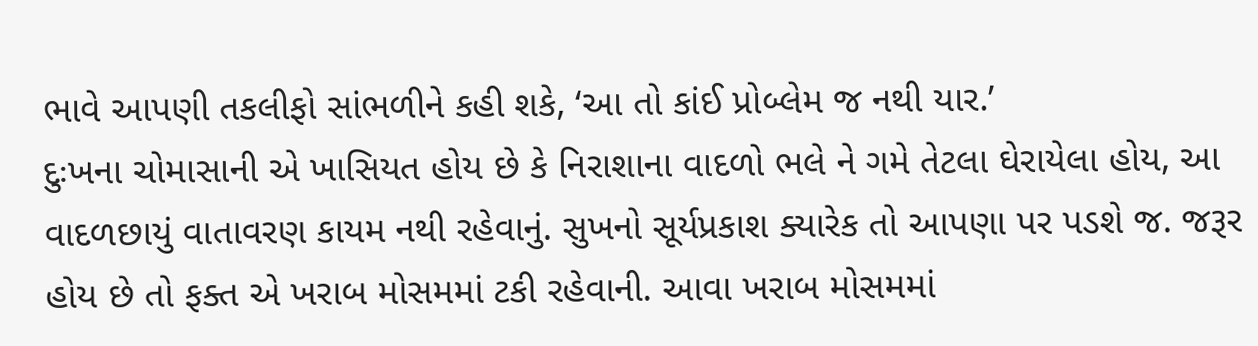ભાવે આપણી તકલીફો સાંભળીને કહી શકે, ‘આ તો કાંઈ પ્રોબ્લેમ જ નથી યાર.’
દુઃખના ચોમાસાની એ ખાસિયત હોય છે કે નિરાશાના વાદળો ભલે ને ગમે તેટલા ઘેરાયેલા હોય, આ વાદળછાયું વાતાવરણ કાયમ નથી રહેવાનું. સુખનો સૂર્યપ્રકાશ ક્યારેક તો આપણા પર પડશે જ. જરૂર હોય છે તો ફક્ત એ ખરાબ મોસમમાં ટકી રહેવાની. આવા ખરાબ મોસમમાં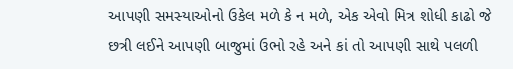આપણી સમસ્યાઓનો ઉકેલ મળે કે ન મળે, એક એવો મિત્ર શોધી કાઢો જે છત્રી લઈને આપણી બાજુમાં ઉભો રહે અને કાં તો આપણી સાથે પલળી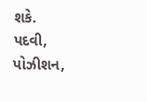શકે.
પદવી, પોઝીશન,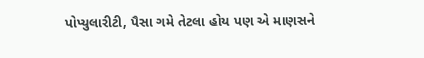પોપ્યુલારીટી, પૈસા ગમે તેટલા હોય પણ એ માણસને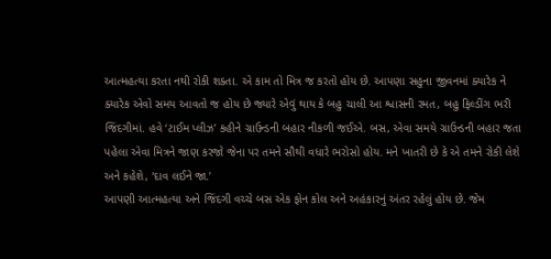આત્મહત્યા કરતા નથી રોકી શક્તા. એ કામ તો મિત્ર જ કરતો હોય છે. આપણા સહુના જીવનમાં ક્યારેક ને ક્યારેક એવો સમય આવતો જ હોય છે જ્યારે એવું થાય કે બહુ ચાલી આ શ્વાસની રમત, બહુ ફિલ્ડીંગ ભરી જિંદગીમાં. હવે ‘ટાઈમ પ્લીઝ’ કહીને ગ્રાઉન્ડની બહાર નીકળી જઈએ. બસ, એવા સમયે ગ્રાઉન્ડની બહાર જતા પહેલા એવા મિત્રને જાણ કરજો જેના પર તમને સૌથી વધારે ભરોસો હોય. મને ખાતરી છે કે એ તમને રોકી લેશે અને કહેશે, ‘દાવ લઈને જા.’
આપણી આત્મહત્યા અને જિંદગી વચ્ચે બસ એક ફોન કોલ અને અહંકારનું અંતર રહેલું હોય છે. જેમ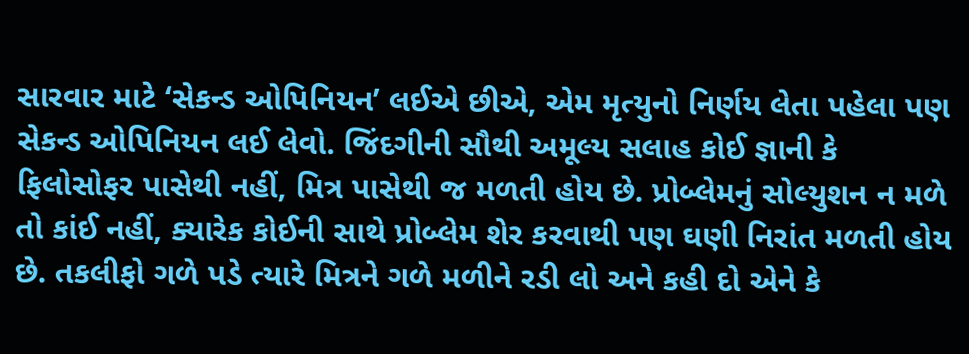સારવાર માટે ‘સેકન્ડ ઓપિનિયન’ લઈએ છીએ, એમ મૃત્યુનો નિર્ણય લેતા પહેલા પણ સેકન્ડ ઓપિનિયન લઈ લેવો. જિંદગીની સૌથી અમૂલ્ય સલાહ કોઈ જ્ઞાની કે ફિલોસોફર પાસેથી નહીં, મિત્ર પાસેથી જ મળતી હોય છે. પ્રોબ્લેમનું સોલ્યુશન ન મળે તો કાંઈ નહીં, ક્યારેક કોઈની સાથે પ્રોબ્લેમ શેર કરવાથી પણ ઘણી નિરાંત મળતી હોય છે. તકલીફો ગળે પડે ત્યારે મિત્રને ગળે મળીને રડી લો અને કહી દો એને કે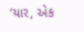‘યાર, એક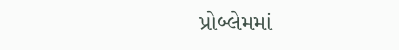પ્રોબ્લેમમાં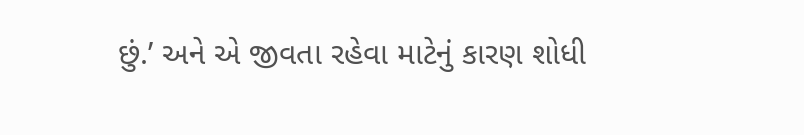છું.’ અને એ જીવતા રહેવા માટેનું કારણ શોધી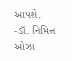આપશે.
-ડૉ. નિમિત્ત ઓઝા